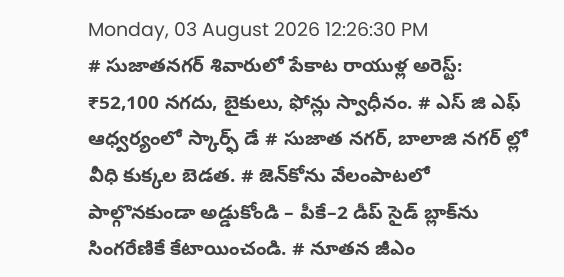Monday, 03 August 2026 12:26:30 PM
# సుజాతనగర్ శివారులో పేకాట రాయుళ్ల అరెస్ట్: ₹52,100 నగదు, బైకులు, ఫోన్లు స్వాధీనం. # ఎస్ జి ఎఫ్ ఆధ్వర్యంలో స్కార్ఫ్ డే # సుజాత నగర్, బాలాజి నగర్ ల్లో వీధి కుక్కల బెడత. # జెన్‌కోను వేలంపాటలో పాల్గొనకుండా అడ్డుకోండి – పీకే–2 డీప్ సైడ్ బ్లాక్‌ను సింగరేణికే కేటాయించండి. # నూతన జీఎం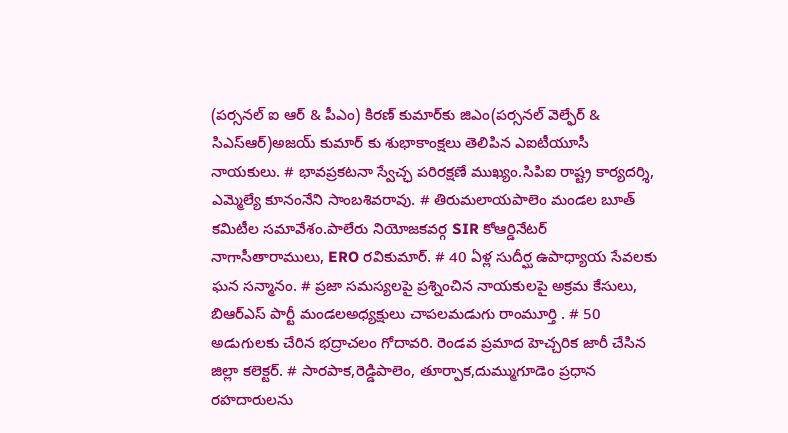(పర్సనల్ ఐ ఆర్ & పీఎం) కిరణ్ కుమార్‌కు జిఎం(పర్సనల్ వెల్ఫేర్ & సిఎస్ఆర్)అజయ్ కుమార్ కు శుభాకాంక్షలు తెలిపిన ఎఐటీయూసీ నాయకులు. # భావప్రకటనా స్వేచ్ఛ పరిరక్షణే ముఖ్యం.సిపిఐ రాష్ట్ర కార్యదర్శి, ఎమ్మెల్యే కూనంనేని సాంబశివరావు. # తిరుమలాయపాలెం మండల బూత్ కమిటీల సమావేశం.పాలేరు నియోజకవర్గ SIR కోఆర్డినేటర్ నాగాసీతారాములు, ERO రవికుమార్. # 40 ఏళ్ల సుదీర్ఘ ఉపాధ్యాయ సేవలకు ఘన సన్మానం. # ప్రజా సమస్యలపై ప్రశ్నించిన నాయకులపై అక్రమ కేసులు, బిఆర్ఎస్ పార్టీ మండలఅధ్యక్షులు చాపలమడుగు రాంమూర్తి . # 50 అడుగులకు చేరిన భద్రాచలం గోదావరి. రెండవ ప్రమాద హెచ్చరిక జారీ చేసిన జిల్లా కలెక్టర్. # సారపాక,రెడ్డిపాలెం, తూర్పాక,దుమ్ముగూడెం ప్రధాన రహదారులను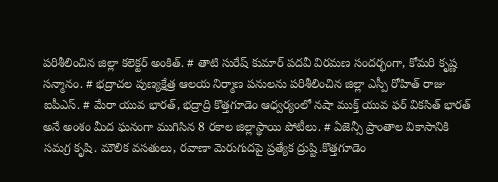పరిశీలించిన జిల్లా కలెక్టర్ అంకిత్. # తాటి సురేష్ కుమార్ పదవీ విరమణ సందర్భంగా, కోమరి కృష్ణ సన్మానం. # భద్రాచల పుణ్యక్షేత్ర ఆలయ నిర్మాణ పనులను పరిశీలించిన జిల్లా ఎస్పీ రోహిత్ రాజు ఐపీఎస్. # మేరా యువ భారత్, భద్రాద్రి కొత్తగూడెం ఆధ్వర్యంలో నషా ముక్త్ యువ ఫర్ వికసిత్ భారత్ అనే అంశం మీద ఘనంగా ముగిసిన 8 రకాల జిల్లాస్థాయి పోటీలు. # ఏజెన్సీ ప్రాంతాల వికాసానికి సమగ్ర కృషి. మౌలిక వసతులు, రవాణా మెరుగుదపై ప్రత్యేక ద్రుష్టి.కొత్తగూడెం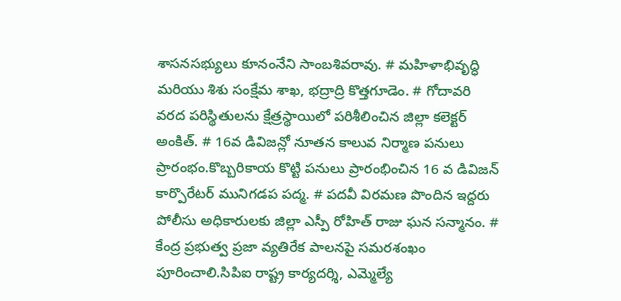శాసనసభ్యులు కూనంనేని సాంబశివరావు. # మహిళాభివృద్ధి మరియు శిశు సంక్షేమ శాఖ, భద్రాద్రి కొత్తగూడెం. # గోదావరి వరద పరిస్థితులను క్షేత్రస్థాయిలో పరిశీలించిన జిల్లా కలెక్టర్ అంకిత్. # 16వ డివిజన్లో నూతన కాలువ నిర్మాణ పనులు ప్రారంభం.కొబ్బరికాయ కొట్టి పనులు ప్రారంభించిన 16 వ డివిజన్ కార్పొరేటర్ మునిగడప పద్మ. # పదవీ విరమణ పొందిన ఇద్దరు పోలీసు అధికారులకు జిల్లా ఎస్పీ రోహిత్ రాజు ఘన సన్మానం. # కేంద్ర ప్రభుత్వ ప్రజా వ్యతిరేక పాలనపై సమరశంఖం పూరించాలి.సిపిఐ రాష్ట్ర కార్యదర్శి, ఎమ్మెల్యే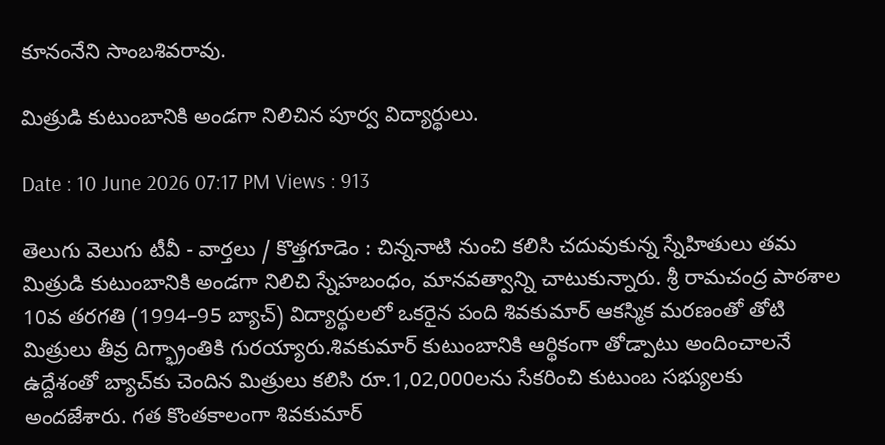కూనంనేని సాంబశివరావు.

మిత్రుడి కుటుంబానికి అండగా నిలిచిన పూర్వ విద్యార్థులు.

Date : 10 June 2026 07:17 PM Views : 913

తెలుగు వెలుగు టీవీ - వార్తలు / కొత్తగూడెం : చిన్ననాటి నుంచి కలిసి చదువుకున్న స్నేహితులు తమ మిత్రుడి కుటుంబానికి అండగా నిలిచి స్నేహబంధం, మానవత్వాన్ని చాటుకున్నారు. శ్రీ రామచంద్ర పాఠశాల 10వ తరగతి (1994–95 బ్యాచ్) విద్యార్థులలో ఒకరైన పంది శివకుమార్ ఆకస్మిక మరణంతో తోటి మిత్రులు తీవ్ర దిగ్భ్రాంతికి గురయ్యారు.శివకుమార్ కుటుంబానికి ఆర్థికంగా తోడ్పాటు అందించాలనే ఉద్దేశంతో బ్యాచ్‌కు చెందిన మిత్రులు కలిసి రూ.1,02,000లను సేకరించి కుటుంబ సభ్యులకు అందజేశారు. గత కొంతకాలంగా శివకుమార్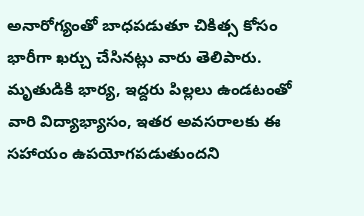అనారోగ్యంతో బాధపడుతూ చికిత్స కోసం భారీగా ఖర్చు చేసినట్లు వారు తెలిపారు. మృతుడికి భార్య, ఇద్దరు పిల్లలు ఉండటంతో వారి విద్యాభ్యాసం, ఇతర అవసరాలకు ఈ సహాయం ఉపయోగపడుతుందని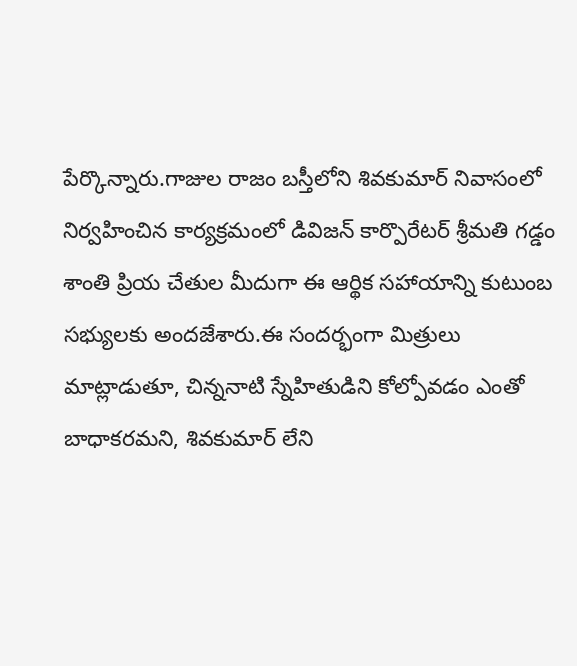పేర్కొన్నారు.గాజుల రాజం బస్తీలోని శివకుమార్ నివాసంలో నిర్వహించిన కార్యక్రమంలో డివిజన్ కార్పొరేటర్ శ్రీమతి గడ్డం శాంతి ప్రియ చేతుల మీదుగా ఈ ఆర్థిక సహాయాన్ని కుటుంబ సభ్యులకు అందజేశారు.ఈ సందర్భంగా మిత్రులు మాట్లాడుతూ, చిన్ననాటి స్నేహితుడిని కోల్పోవడం ఎంతో బాధాకరమని, శివకుమార్ లేని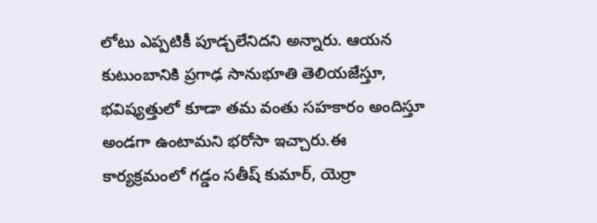లోటు ఎప్పటికీ పూడ్చలేనిదని అన్నారు. ఆయన కుటుంబానికి ప్రగాఢ సానుభూతి తెలియజేస్తూ, భవిష్యత్తులో కూడా తమ వంతు సహకారం అందిస్తూ అండగా ఉంటామని భరోసా ఇచ్చారు.ఈ కార్యక్రమంలో గడ్డం సతీష్ కుమార్, యెర్రా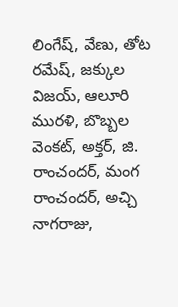లింగేష్, వేణు, తోట రమేష్, జక్కుల విజయ్, ఆలూరి మురళి, బొబ్బల వెంకట్, అక్తర్, జి. రాంచందర్, మంగ రాంచందర్, అచ్చి నాగరాజు,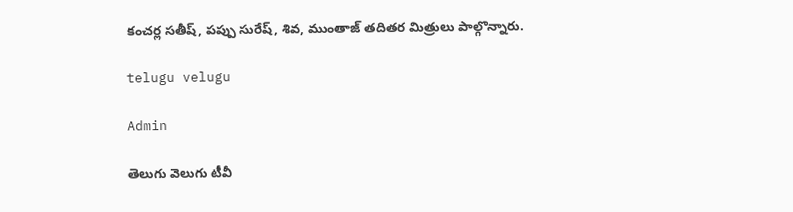కంచర్ల సతీష్, పప్పు సురేష్, శివ, ముంతాజ్ తదితర మిత్రులు పాల్గొన్నారు.

telugu velugu

Admin

తెలుగు వెలుగు టీవీ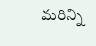మరిన్ని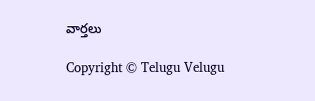వార్తలు

Copyright © Telugu Velugu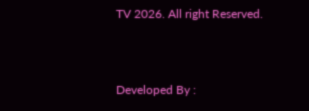TV 2026. All right Reserved.



Developed By :